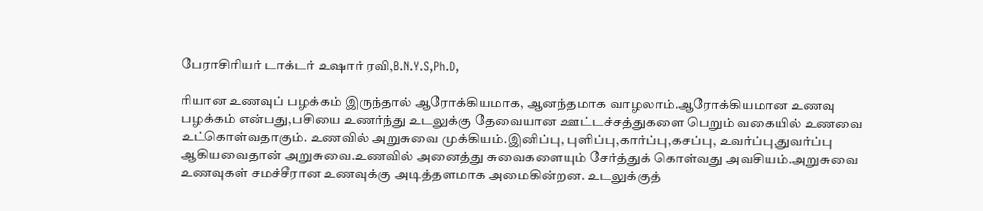பேராசிரியர் டாக்டர் உஷார் ரவி,B.N.Y.S,Ph.D,

ரியான உணவுப் பழக்கம் இருந்தால் ஆரோக்கியமாக, ஆனந்தமாக வாழலாம்.ஆரோக்கியமான உணவு பழக்கம் என்பது,பசியை உணர்ந்து உடலுக்கு தேவையான ஊட்டச்சத்துகளை பெறும் வகையில் உணவை உட்கொள்வதாகும். உணவில் அறுசுவை முக்கியம்.இனிப்பு, புளிப்பு,கார்ப்பு,கசப்பு, உவர்ப்பு,துவர்ப்பு ஆகியவைதான் அறுசுவை.உணவில் அனைத்து சுவைகளையும் சேர்த்துக் கொள்வது அவசியம்.அறுசுவை உணவுகள் சமச்சீரான உணவுக்கு அடித்தளமாக அமைகின்றன. உடலுக்குத்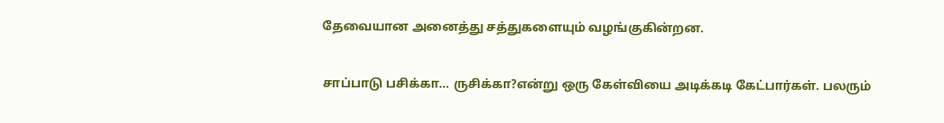தேவையான அனைத்து சத்துகளையும் வழங்குகின்றன.

சாப்பாடு பசிக்கா… ருசிக்கா?என்று ஒரு கேள்வியை அடிக்கடி கேட்பார்கள். பலரும்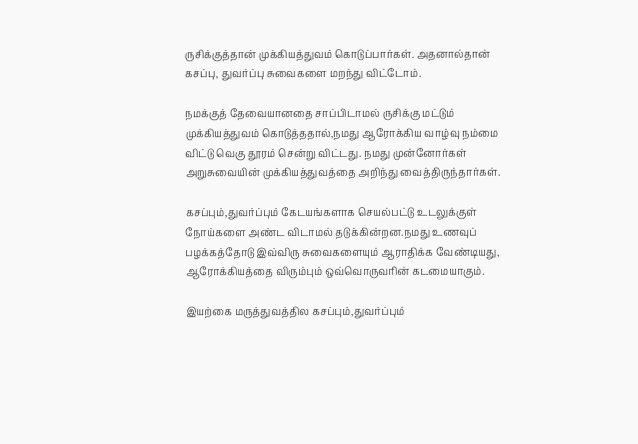ருசிக்குத்தான் முக்கியத்துவம் கொடுப்பார்கள். அதனால்தான் கசப்பு, துவர்ப்பு சுவைகளை மறந்து விட்டோம்.

நமக்குத் தேவையானதை சாப்பிடாமல் ருசிக்கு மட்டும் முக்கியத்துவம் கொடுத்ததால்,நமது ஆரோக்கிய வாழ்வு நம்மை விட்டு வெகு தூரம் சென்று விட்டது. நமது முன்னோர்கள் அறுசுவையின் முக்கியத்துவத்தை அறிந்து வைத்திருந்தார்கள்.

கசப்பும்,துவர்ப்பும் கேடயங்களாக செயல்பட்டு உடலுக்குள் நோய்களை அண்ட விடாமல் தடுக்கின்றன.நமது உணவுப் பழக்கத்தோடு இவ்விரு சுவைகளையும் ஆராதிக்க வேண்டியது, ஆரோக்கியத்தை விரும்பும் ஒவ்வொருவரின் கடமையாகும்.

இயற்கை மருத்துவத்தில கசப்பும்,துவர்ப்பும்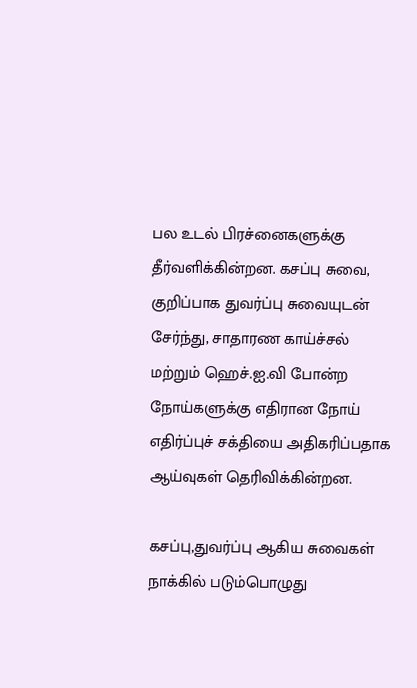பல உடல் பிரச்னைகளுக்கு தீர்வளிக்கின்றன. கசப்பு சுவை, குறிப்பாக துவர்ப்பு சுவையுடன் சேர்ந்து, சாதாரண காய்ச்சல் மற்றும் ஹெச்.ஐ.வி போன்ற நோய்களுக்கு எதிரான நோய் எதிர்ப்புச் சக்தியை அதிகரிப்பதாக ஆய்வுகள் தெரிவிக்கின்றன.

கசப்பு,துவர்ப்பு ஆகிய சுவைகள் நாக்கில் படும்பொழுது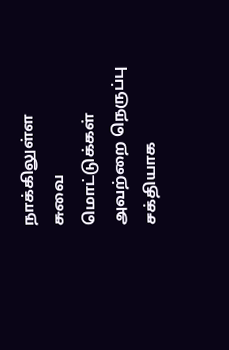நாக்கிலுள்ள சுவை மொட்டுக்கள் அவற்றை நெருப்பு சக்தியாக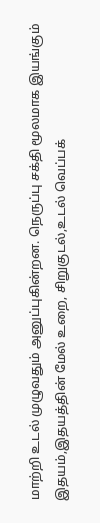மாற்றி உடல் முழுவதும் அனுப்புகின்றன. நெருப்பு சக்தி மூலமாக இயங்கும் இதயம்,இதயத்தின் மேல் உறை, சிறுகுடல்,உடல் வெப்பக்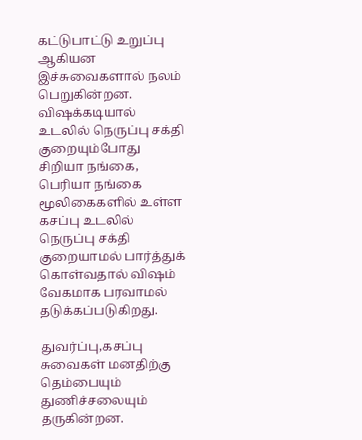கட்டுபாட்டு உறுப்பு ஆகியன இச்சுவைகளால் நலம் பெறுகின்றன. விஷக்கடியால் உடலில் நெருப்பு சக்தி குறையும்போது சிறியா நங்கை, பெரியா நங்கை மூலிகைகளில் உள்ள கசப்பு உடலில் நெருப்பு சக்தி குறையாமல் பார்த்துக் கொள்வதால் விஷம் வேகமாக பரவாமல் தடுக்கப்படுகிறது.

துவர்ப்பு,கசப்பு சுவைகள் மனதிற்கு தெம்பையும் துணிச்சலையும் தருகின்றன.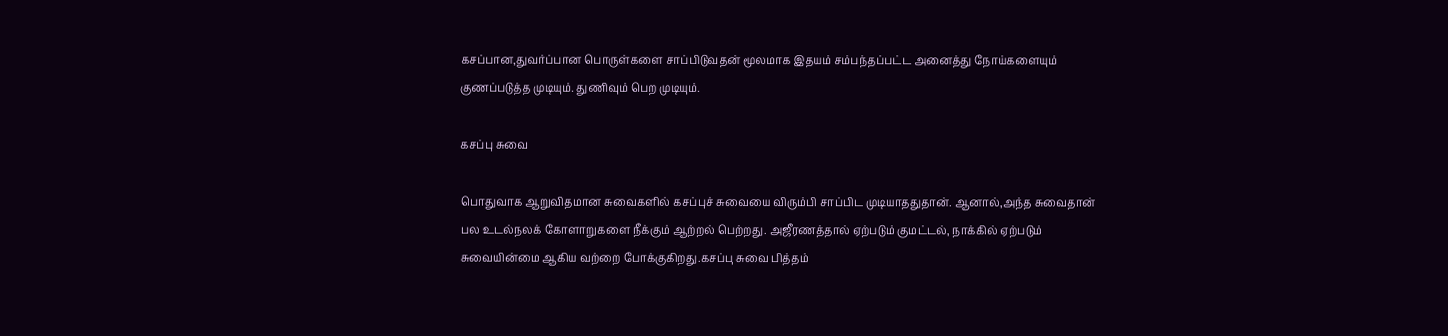கசப்பான,துவர்ப்பான பொருள்களை சாப்பிடுவதன் மூலமாக இதயம் சம்பந்தப்பட்ட அனைத்து நோய்களையும் குணப்படுத்த முடியும். துணிவும் பெற முடியும்.

கசப்பு சுவை

பொதுவாக ஆறுவிதமான சுவைகளில் கசப்புச் சுவையை விரும்பி சாப்பிட முடியாததுதான். ஆனால்,அந்த சுவைதான் பல உடல்நலக் கோளாறுகளை நீக்கும் ஆற்றல் பெற்றது. அஜீரணத்தால் ஏற்படும் குமட்டல், நாக்கில் ஏற்படும் சுவையின்மை ஆகிய வற்றை போக்குகிறது.கசப்பு சுவை பித்தம்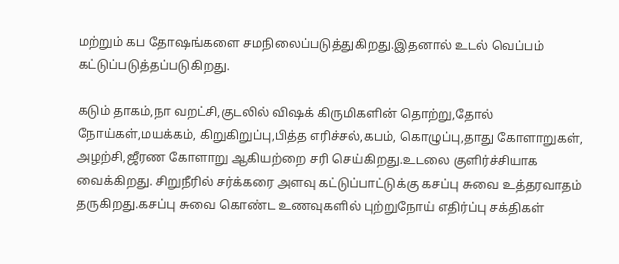மற்றும் கப தோஷங்களை சமநிலைப்படுத்துகிறது.இதனால் உடல் வெப்பம் கட்டுப்படுத்தப்படுகிறது.

கடும் தாகம்,நா வறட்சி,குடலில் விஷக் கிருமிகளின் தொற்று,தோல் நோய்கள்,மயக்கம், கிறுகிறுப்பு,பித்த எரிச்சல்,கபம், கொழுப்பு,தாது கோளாறுகள், அழற்சி,ஜீரண கோளாறு ஆகியற்றை சரி செய்கிறது.உடலை குளிர்ச்சியாக வைக்கிறது. சிறுநீரில் சர்க்கரை அளவு கட்டுப்பாட்டுக்கு கசப்பு சுவை உத்தரவாதம் தருகிறது.கசப்பு சுவை கொண்ட உணவுகளில் புற்றுநோய் எதிர்ப்பு சக்திகள்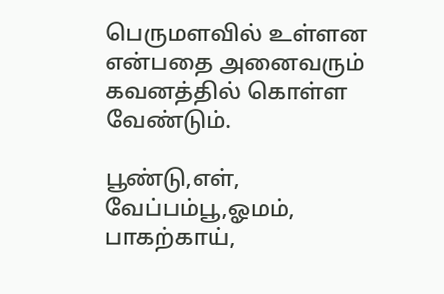பெருமளவில் உள்ளன என்பதை அனைவரும் கவனத்தில் கொள்ள வேண்டும்.

பூண்டு,எள், வேப்பம்பூ,ஓமம், பாகற்காய்,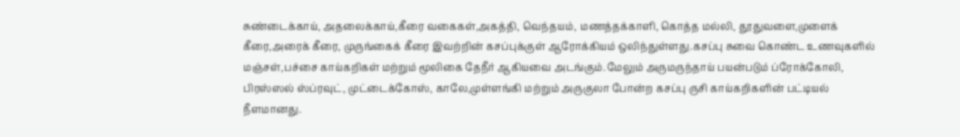சுண்டைக்காய், அதலைக்காய்,கீரை வகைகள்,அகத்தி, வெந்தயம், மணத்தக்காளி, கொத்த மல்லி, தூதுவளை,முளைக் கீரை,அரைக் கீரை, முருங்கைக் கீரை இவற்றின் கசப்புக்குள் ஆரோக்கியம் ஒலிந்துள்ளது.கசப்பு சுவை கொண்ட உணவுகளில் மஞ்சள்,பச்சை காய்கறிகள் மற்றும் மூலிகை தேநீர் ஆகியவை அடங்கும்.மேலும் அருமருந்தாய் பயன்படும் ப்ரோக்கோலி, பிரஸ்ஸல் ஸ்ப்ரவுட், முட்டைக்கோஸ், காலே,முள்ளங்கி மற்றும் அருகுலா போன்ற கசப்பு ருசி காய்கறிகளின் பட்டியல் நீளமானது.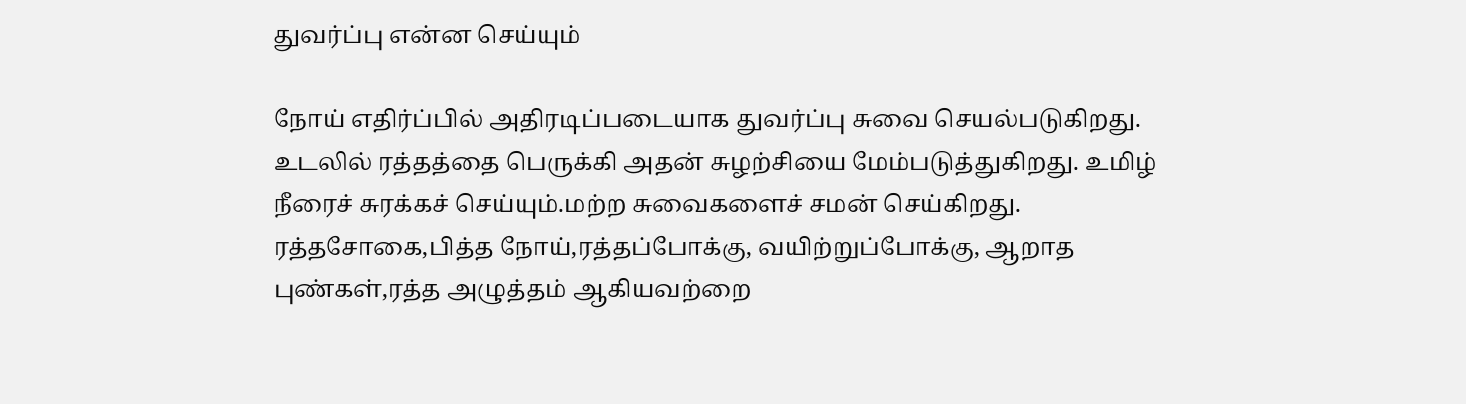துவர்ப்பு என்ன செய்யும்

நோய் எதிர்ப்பில் அதிரடிப்படையாக துவர்ப்பு சுவை செயல்படுகிறது. உடலில் ரத்தத்தை பெருக்கி அதன் சுழற்சியை மேம்படுத்துகிறது. உமிழ் நீரைச் சுரக்கச் செய்யும்.மற்ற சுவைகளைச் சமன் செய்கிறது. ரத்தசோகை,பித்த நோய்,ரத்தப்போக்கு, வயிற்றுப்போக்கு, ஆறாத புண்கள்,ரத்த அழுத்தம் ஆகியவற்றை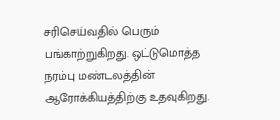சரிசெய்வதில் பெரும் பங்காற்றுகிறது. ஒட்டுமொத்த நரம்பு மண்டலத்தின் ஆரோக்கியத்திற்கு உதவுகிறது.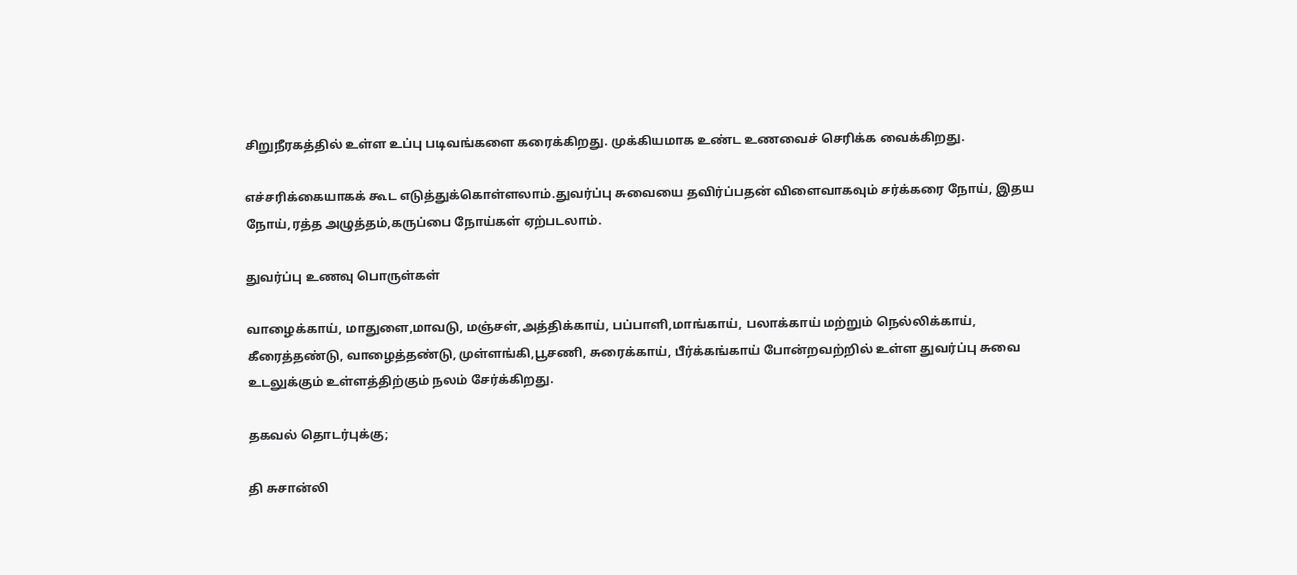சிறுநீரகத்தில் உள்ள உப்பு படிவங்களை கரைக்கிறது. முக்கியமாக உண்ட உணவைச் செரிக்க வைக்கிறது.

எச்சரிக்கையாகக் கூட எடுத்துக்கொள்ளலாம்.துவர்ப்பு சுவையை தவிர்ப்பதன் விளைவாகவும் சர்க்கரை நோய், இதய நோய்,ரத்த அழுத்தம்,கருப்பை நோய்கள் ஏற்படலாம்.

துவர்ப்பு உணவு பொருள்கள்

வாழைக்காய், மாதுளை,மாவடு, மஞ்சள்,அத்திக்காய், பப்பாளி,மாங்காய், பலாக்காய் மற்றும் நெல்லிக்காய், கீரைத்தண்டு, வாழைத்தண்டு, முள்ளங்கி,பூசணி, சுரைக்காய், பீர்க்கங்காய் போன்றவற்றில் உள்ள துவர்ப்பு சுவை உடலுக்கும் உள்ளத்திற்கும் நலம் சேர்க்கிறது.

தகவல் தொடர்புக்கு;

தி சுசான்லி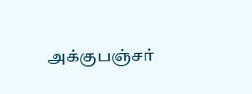அக்குபஞ்சர்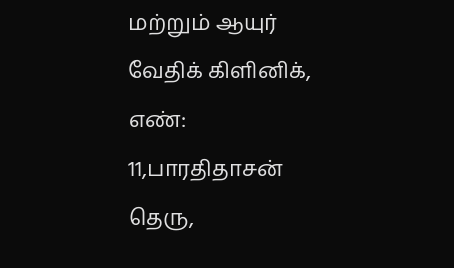மற்றும் ஆயுர் வேதிக் கிளினிக்,
எண்: 11,பாரதிதாசன் தெரு,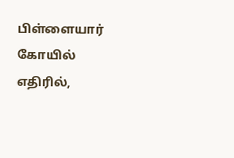பிள்ளையார் கோயில் எதிரில்,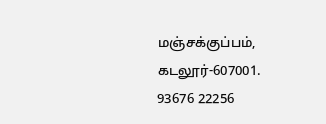மஞ்சக்குப்பம்,
கடலூர்-607001.
93676 22256